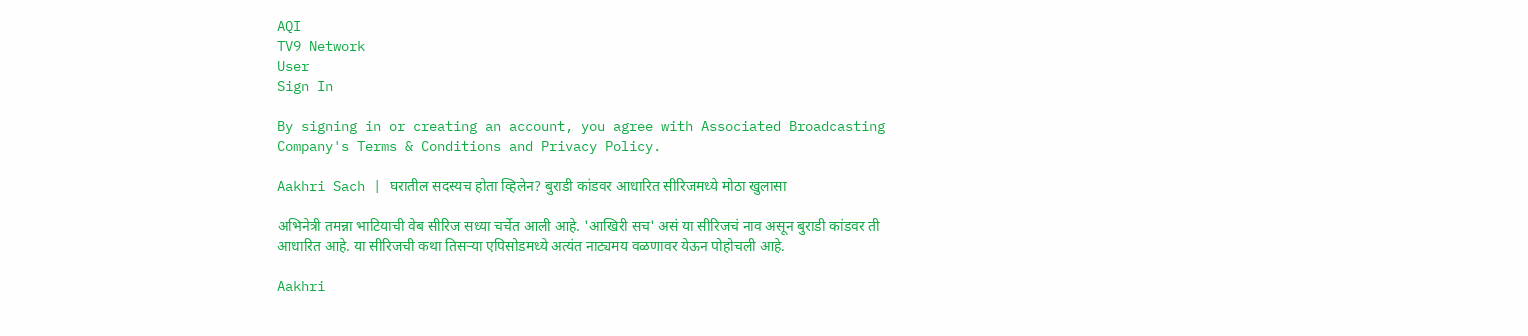AQI
TV9 Network
User
Sign In

By signing in or creating an account, you agree with Associated Broadcasting Company's Terms & Conditions and Privacy Policy.

Aakhri Sach | घरातील सदस्यच होता व्हिलेन? बुराडी कांडवर आधारित सीरिजमध्ये मोठा खुलासा

अभिनेत्री तमन्ना भाटियाची वेब सीरिज सध्या चर्चेत आली आहे. 'आखिरी सच' असं या सीरिजचं नाव असून बुराडी कांडवर ती आधारित आहे. या सीरिजची कथा तिसऱ्या एपिसोडमध्ये अत्यंत नाट्यमय वळणावर येऊन पोहोचली आहे.

Aakhri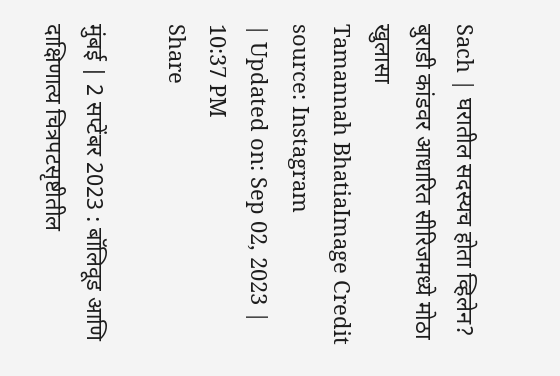Sach | घरातील सदस्यच होता व्हिलेन? बुराडी कांडवर आधारित सीरिजमध्ये मोठा खुलासा
Tamannah BhatiaImage Credit source: Instagram
| Updated on: Sep 02, 2023 | 10:37 PM
Share

मुंबई | 2 सप्टेंबर 2023 : बॉलिवूड आणि दाक्षिणात्य चित्रपटसृष्टीतील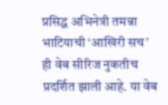प्रसिद्ध अभिनेत्री तमन्ना भाटियाची ‘आखिरी सच’ ही वेब सीरिज नुकतीच प्रदर्शित झाली आहे. या वेब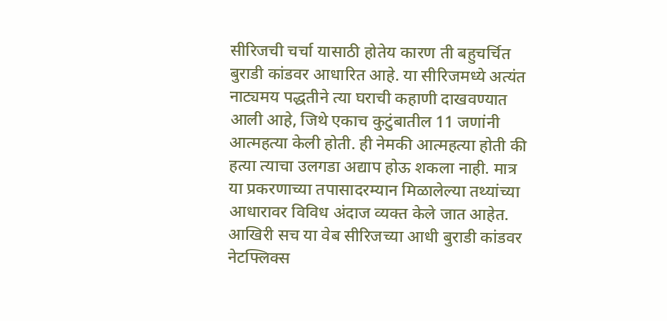सीरिजची चर्चा यासाठी होतेय कारण ती बहुचर्चित बुराडी कांडवर आधारित आहे. या सीरिजमध्ये अत्यंत नाट्यमय पद्धतीने त्या घराची कहाणी दाखवण्यात आली आहे, जिथे एकाच कुटुंबातील 11 जणांनी आत्महत्या केली होती. ही नेमकी आत्महत्या होती की हत्या त्याचा उलगडा अद्याप होऊ शकला नाही. मात्र या प्रकरणाच्या तपासादरम्यान मिळालेल्या तथ्यांच्या आधारावर विविध अंदाज व्यक्त केले जात आहेत. आखिरी सच या वेब सीरिजच्या आधी बुराडी कांडवर नेटफ्लिक्स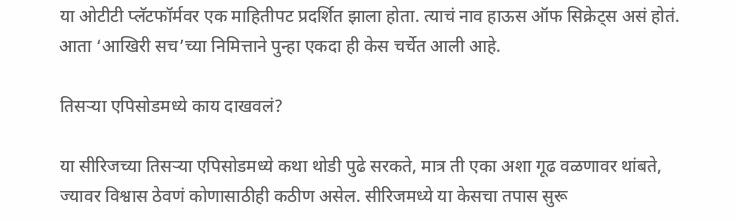या ओटीटी प्लॅटफॉर्मवर एक माहितीपट प्रदर्शित झाला होता. त्याचं नाव हाऊस ऑफ सिक्रेट्स असं होतं. आता ‘आखिरी सच’च्या निमित्ताने पुन्हा एकदा ही केस चर्चेत आली आहे.

तिसऱ्या एपिसोडमध्ये काय दाखवलं?

या सीरिजच्या तिसऱ्या एपिसोडमध्ये कथा थोडी पुढे सरकते, मात्र ती एका अशा गूढ वळणावर थांबते, ज्यावर विश्वास ठेवणं कोणासाठीही कठीण असेल. सीरिजमध्ये या केसचा तपास सुरू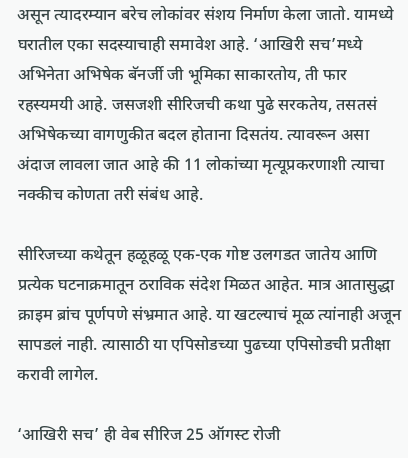असून त्यादरम्यान बरेच लोकांवर संशय निर्माण केला जातो. यामध्ये घरातील एका सदस्याचाही समावेश आहे. ‘आखिरी सच’मध्ये अभिनेता अभिषेक बॅनर्जी जी भूमिका साकारतोय, ती फार रहस्यमयी आहे. जसजशी सीरिजची कथा पुढे सरकतेय, तसतसं अभिषेकच्या वागणुकीत बदल होताना दिसतंय. त्यावरून असा अंदाज लावला जात आहे की 11 लोकांच्या मृत्यूप्रकरणाशी त्याचा नक्कीच कोणता तरी संबंध आहे.

सीरिजच्या कथेतून हळूहळू एक-एक गोष्ट उलगडत जातेय आणि प्रत्येक घटनाक्रमातून ठराविक संदेश मिळत आहेत. मात्र आतासुद्धा क्राइम ब्रांच पूर्णपणे संभ्रमात आहे. या खटल्याचं मूळ त्यांनाही अजून सापडलं नाही. त्यासाठी या एपिसोडच्या पुढच्या एपिसोडची प्रतीक्षा करावी लागेल.

‘आखिरी सच’ ही वेब सीरिज 25 ऑगस्ट रोजी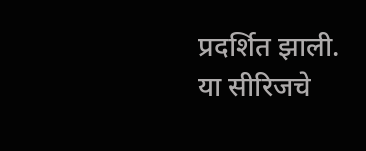प्रदर्शित झाली. या सीरिजचे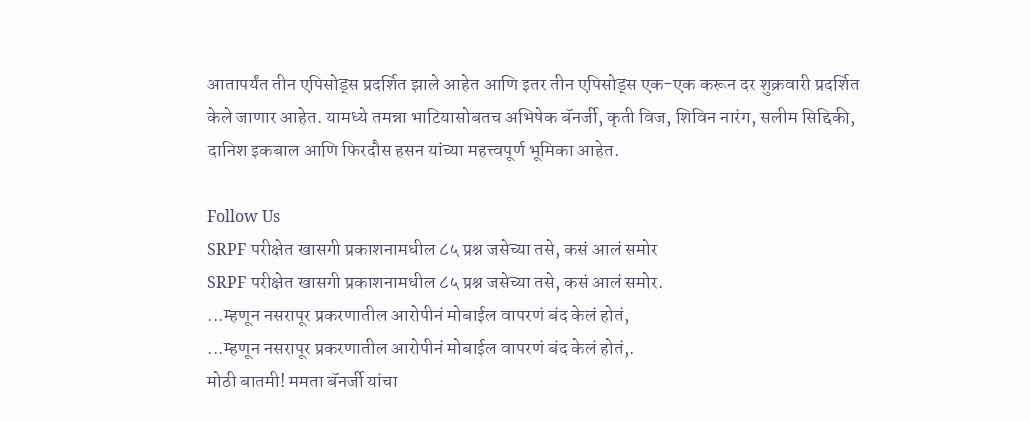आतापर्यंत तीन एपिसोड्स प्रदर्शित झाले आहेत आणि इतर तीन एपिसोड्स एक-एक करून दर शुक्रवारी प्रदर्शित केले जाणार आहेत. यामध्ये तमन्ना भाटियासोबतच अभिषेक बॅनर्जी, कृती विज, शिविन नारंग, सलीम सिद्दिकी, दानिश इकबाल आणि फिरदौस हसन यांच्या महत्त्वपूर्ण भूमिका आहेत.

Follow Us
SRPF परीक्षेत खासगी प्रकाशनामधील ८५ प्रश्न जसेच्या तसे, कसं आलं समोर
SRPF परीक्षेत खासगी प्रकाशनामधील ८५ प्रश्न जसेच्या तसे, कसं आलं समोर.
...म्हणून नसरापूर प्रकरणातील आरोपीनं मोबाईल वापरणं बंद केलं होतं,
...म्हणून नसरापूर प्रकरणातील आरोपीनं मोबाईल वापरणं बंद केलं होतं,.
मोठी बातमी! ममता बॅनर्जी यांचा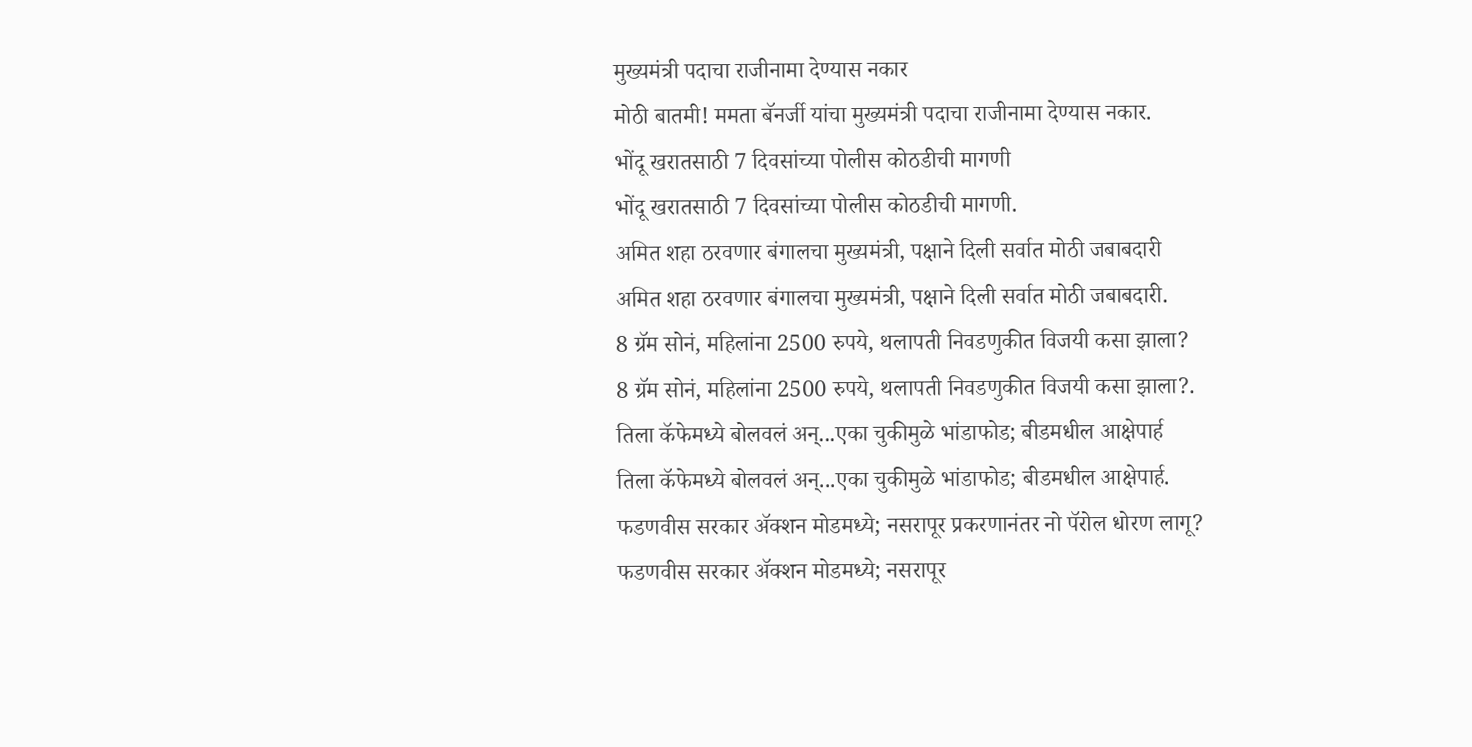मुख्यमंत्री पदाचा राजीनामा देण्यास नकार
मोठी बातमी! ममता बॅनर्जी यांचा मुख्यमंत्री पदाचा राजीनामा देण्यास नकार.
भोंदू खरातसाठी 7 दिवसांच्या पोलीस कोठडीची मागणी
भोंदू खरातसाठी 7 दिवसांच्या पोलीस कोठडीची मागणी.
अमित शहा ठरवणार बंगालचा मुख्यमंत्री, पक्षाने दिली सर्वात मोठी जबाबदारी
अमित शहा ठरवणार बंगालचा मुख्यमंत्री, पक्षाने दिली सर्वात मोठी जबाबदारी.
8 ग्रॅम सोनं, महिलांना 2500 रुपये, थलापती निवडणुकीत विजयी कसा झाला?
8 ग्रॅम सोनं, महिलांना 2500 रुपये, थलापती निवडणुकीत विजयी कसा झाला?.
तिला कॅफेमध्ये बोलवलं अन्...एका चुकीमुळे भांडाफोड; बीडमधील आक्षेपार्ह
तिला कॅफेमध्ये बोलवलं अन्...एका चुकीमुळे भांडाफोड; बीडमधील आक्षेपार्ह.
फडणवीस सरकार अ‍ॅक्शन मोडमध्ये; नसरापूर प्रकरणानंतर नो पॅरोल धोरण लागू?
फडणवीस सरकार अ‍ॅक्शन मोडमध्ये; नसरापूर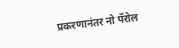प्रकरणानंतर नो पॅरोल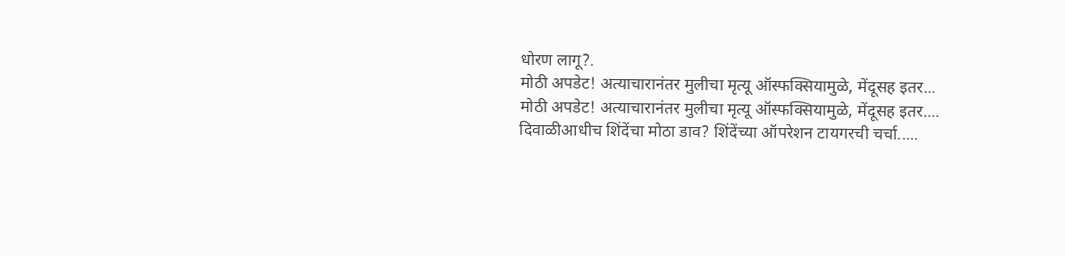धोरण लागू?.
मोठी अपडेट! अत्याचारानंतर मुलीचा मृत्यू ऑस्फक्सियामुळे, मेंदूसह इतर...
मोठी अपडेट! अत्याचारानंतर मुलीचा मृत्यू ऑस्फक्सियामुळे, मेंदूसह इतर....
दिवाळीआधीच शिंदेंचा मोठा डाव? शिंदेंच्या ऑपरेशन टायगरची चर्चा.....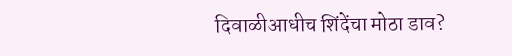दिवाळीआधीच शिंदेंचा मोठा डाव?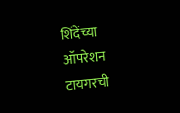शिंदेंच्या ऑपरेशन टायगरची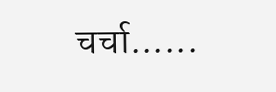चर्चा......